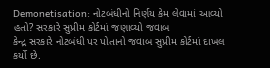Demonetisation: નોટબંધીનો નિર્ણય કેમ લેવામાં આવ્યો હતો? સરકારે સુપ્રીમ કોર્ટમાં જણાવ્યો જવાબ
કેન્દ્ર સરકારે નોટબંધી પર પોતાનો જવાબ સુપ્રીમ કોર્ટમાં દાખલ કર્યો છે.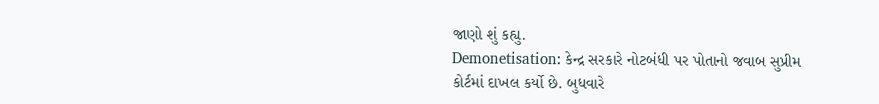જાણો શું કહ્યુ.
Demonetisation: કેન્દ્ર સરકારે નોટબંધી પર પોતાનો જવાબ સુપ્રીમ કોર્ટમાં દાખલ કર્યો છે. બુધવારે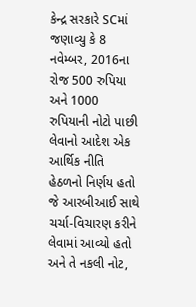કેન્દ્ર સરકારે SCમાં જણાવ્યુ કે 8 નવેમ્બર, 2016ના રોજ 500 રુપિયા અને 1000 રુપિયાની નોટો પાછી લેવાનો આદેશ એક આર્થિક નીતિ હેઠળનો નિર્ણય હતો જે આરબીઆઈ સાથે ચર્ચા-વિચારણ કરીને લેવામાં આવ્યો હતો અને તે નકલી નોટ,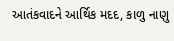આતંકવાદને આર્થિક મદદ, કાળુ નાણુ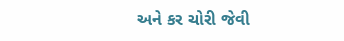અને કર ચોરી જેવી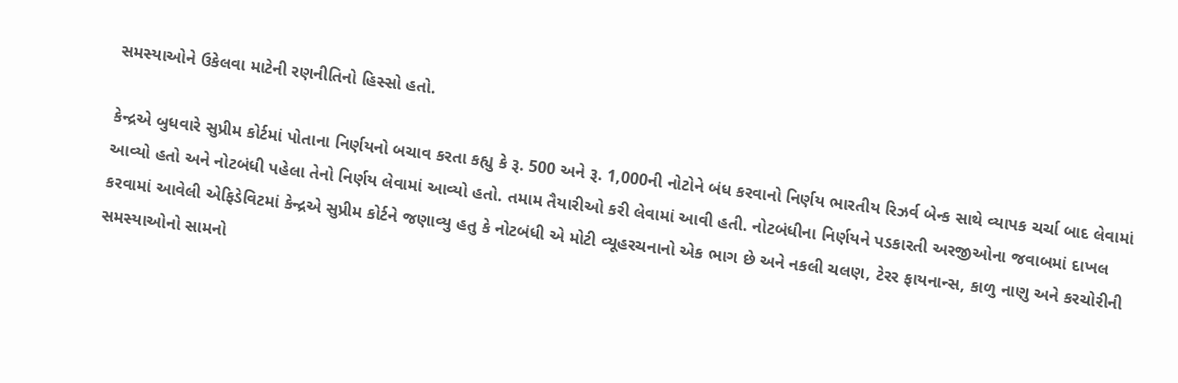સમસ્યાઓને ઉકેલવા માટેની રણનીતિનો હિસ્સો હતો.

કેન્દ્રએ બુધવારે સુપ્રીમ કોર્ટમાં પોતાના નિર્ણયનો બચાવ કરતા કહ્યુ કે રૂ. 500 અને રૂ. 1,000ની નોટોને બંધ કરવાનો નિર્ણય ભારતીય રિઝર્વ બેન્ક સાથે વ્યાપક ચર્ચા બાદ લેવામાં આવ્યો હતો અને નોટબંધી પહેલા તેનો નિર્ણય લેવામાં આવ્યો હતો. તમામ તૈયારીઓ કરી લેવામાં આવી હતી. નોટબંધીના નિર્ણયને પડકારતી અરજીઓના જવાબમાં દાખલ કરવામાં આવેલી એફિડેવિટમાં કેન્દ્રએ સુપ્રીમ કોર્ટને જણાવ્યુ હતુ કે નોટબંધી એ મોટી વ્યૂહરચનાનો એક ભાગ છે અને નકલી ચલણ, ટેરર ફાયનાન્સ, કાળુ નાણુ અને કરચોરીની સમસ્યાઓનો સામનો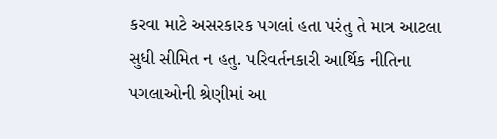કરવા માટે અસરકારક પગલાં હતા પરંતુ તે માત્ર આટલા સુધી સીમિત ન હતુ. પરિવર્તનકારી આર્થિક નીતિના પગલાઓની શ્રેણીમાં આ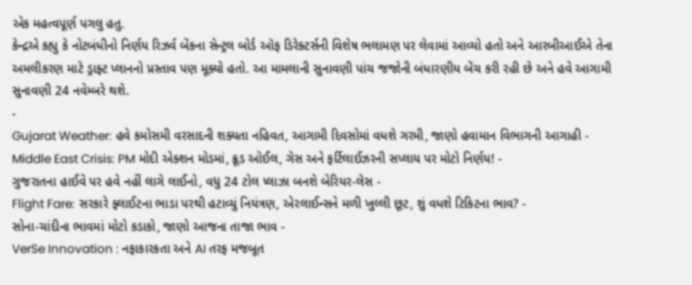એક મહત્વપૂર્ણ પગલુ હતુ.
કેન્દ્રએ કહ્યુ કે નોટબંધીનો નિર્ણય રિઝર્વ બેંકના સેન્ટ્રલ બોર્ડ ઑફ ડિરેક્ટર્સની વિશેષ ભલામણ પર લેવામાં આવ્યો હતો અને આરબીઆઈએ તેના અમલીકરણ માટે ડ્રાફ્ટ પ્લાનનો પ્રસ્તાવ પણ મૂક્યો હતો. આ મામલાની સુનાવણી પાંચ જજોની બંધારણીય બેંચ કરી રહી છે અને હવે આગામી સુનાવણી 24 નવેમ્બરે થશે.
-
Gujarat Weather: હવે કમોસમી વરસાદની શક્યતા નહિવત, આગામી દિવસોમાં વધશે ગરમી, જાણો હવામાન વિભાગની આગાહી -
Middle East Crisis: PM મોદી એક્શન મોડમાં, ક્રૂડ ઓઈલ, ગેસ અને ફર્ટિલાઈઝરની સપ્લાય પર મોટો નિર્ણય! -
ગુજરાતના હાઈવે પર હવે નહીં લાગે લાઈનો, વધુ 24 ટોલ પ્લાઝા બનશે બેરિયર-લેસ -
Flight Fare: સરકારે ફ્લાઈટના ભાડા પરથી હટાવ્યું નિયંત્રણ, એરલાઈન્સને મળી ખુલ્લી છૂટ, શું વધશે ટિકિટના ભાવ? -
સોના-ચાંદીના ભાવમાં મોટો કડાકો, જાણો આજના તાજા ભાવ -
VerSe Innovation : નફાકારકતા અને AI તરફ મજબૂત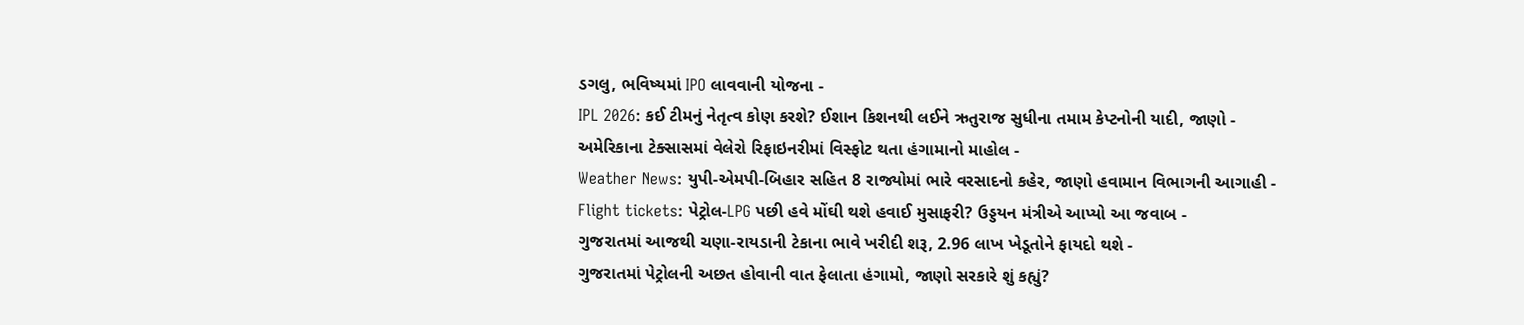ડગલુ, ભવિષ્યમાં IPO લાવવાની યોજના -
IPL 2026: કઈ ટીમનું નેતૃત્વ કોણ કરશે? ઈશાન કિશનથી લઈને ઋતુરાજ સુધીના તમામ કેપ્ટનોની યાદી, જાણો -
અમેરિકાના ટેક્સાસમાં વેલેરો રિફાઇનરીમાં વિસ્ફોટ થતા હંગામાનો માહોલ -
Weather News: યુપી-એમપી-બિહાર સહિત 8 રાજ્યોમાં ભારે વરસાદનો કહેર, જાણો હવામાન વિભાગની આગાહી -
Flight tickets: પેટ્રોલ-LPG પછી હવે મોંઘી થશે હવાઈ મુસાફરી? ઉડ્ડયન મંત્રીએ આપ્યો આ જવાબ -
ગુજરાતમાં આજથી ચણા-રાયડાની ટેકાના ભાવે ખરીદી શરૂ, 2.96 લાખ ખેડૂતોને ફાયદો થશે -
ગુજરાતમાં પેટ્રોલની અછત હોવાની વાત ફેલાતા હંગામો, જાણો સરકારે શું કહ્યું?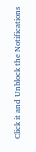Click it and Unblock the Notifications